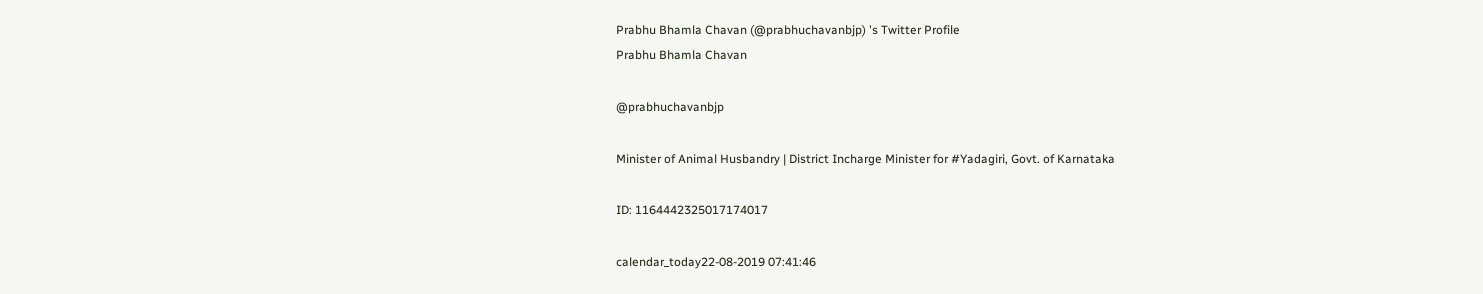Prabhu Bhamla Chavan (@prabhuchavanbjp) 's Twitter Profile
Prabhu Bhamla Chavan

@prabhuchavanbjp

Minister of Animal Husbandry | District Incharge Minister for #Yadagiri, Govt. of Karnataka

ID: 1164442325017174017

calendar_today22-08-2019 07:41:46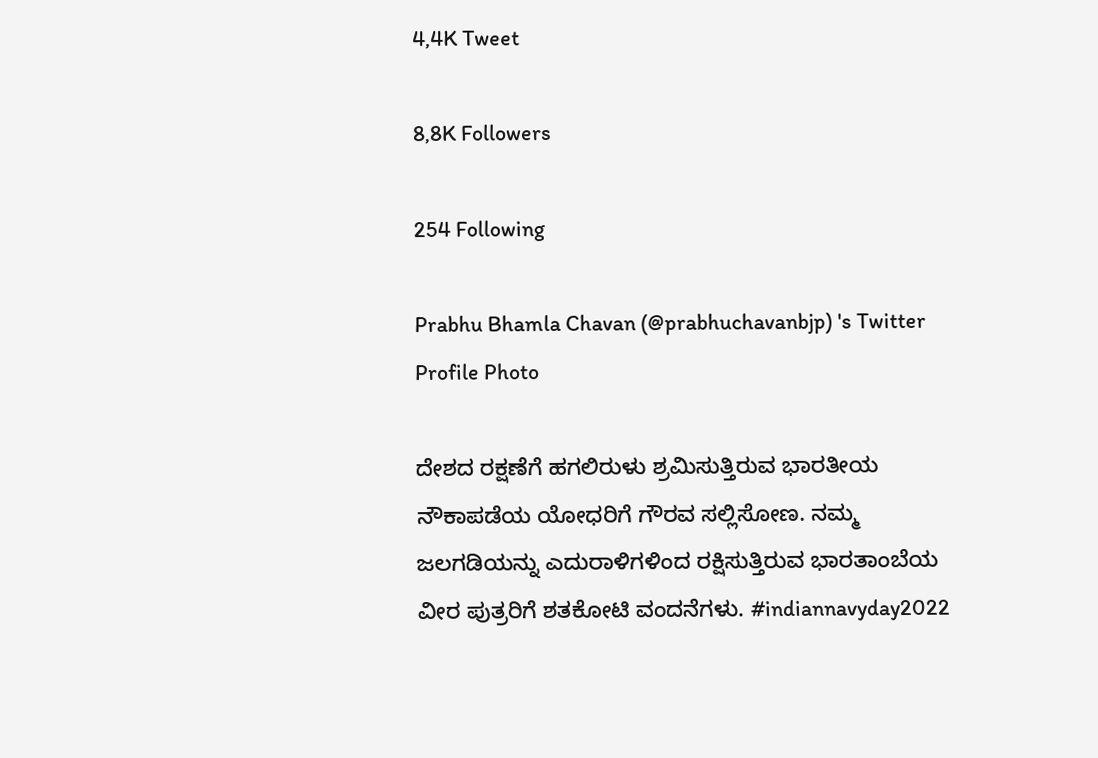4,4K Tweet

8,8K Followers

254 Following

Prabhu Bhamla Chavan (@prabhuchavanbjp) 's Twitter Profile Photo

ದೇಶದ ರಕ್ಷಣೆಗೆ ಹಗಲಿರುಳು ಶ್ರಮಿಸುತ್ತಿರುವ ಭಾರತೀಯ ನೌಕಾಪಡೆಯ ಯೋಧರಿಗೆ ಗೌರವ ಸಲ್ಲಿಸೋಣ. ನಮ್ಮ ಜಲಗಡಿಯನ್ನು ಎದುರಾಳಿಗಳಿಂದ ರಕ್ಷಿಸುತ್ತಿರುವ ಭಾರತಾಂಬೆಯ ವೀರ ಪುತ್ರರಿಗೆ ಶತಕೋಟಿ ವಂದನೆಗಳು. #indiannavyday2022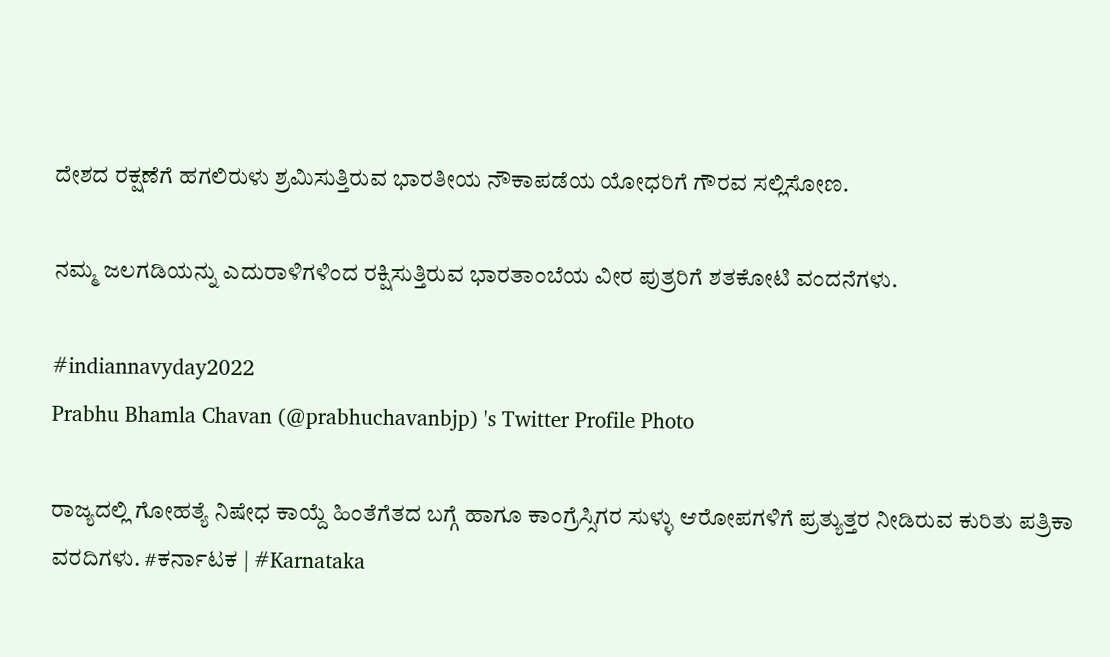ದೇಶದ ರಕ್ಷಣೆಗೆ ಹಗಲಿರುಳು ಶ್ರಮಿಸುತ್ತಿರುವ ಭಾರತೀಯ ನೌಕಾಪಡೆಯ ಯೋಧರಿಗೆ ಗೌರವ ಸಲ್ಲಿಸೋಣ.

ನಮ್ಮ ಜಲಗಡಿಯನ್ನು ಎದುರಾಳಿಗಳಿಂದ ರಕ್ಷಿಸುತ್ತಿರುವ ಭಾರತಾಂಬೆಯ ವೀರ ಪುತ್ರರಿಗೆ ಶತಕೋಟಿ ವಂದನೆಗಳು.

#indiannavyday2022
Prabhu Bhamla Chavan (@prabhuchavanbjp) 's Twitter Profile Photo

ರಾಜ್ಯದಲ್ಲಿ ಗೋಹತ್ಯೆ ನಿಷೇಧ ಕಾಯ್ದೆ ಹಿಂತೆಗೆತದ ಬಗ್ಗೆ ಹಾಗೂ ಕಾಂಗ್ರೆಸ್ಸಿಗರ ಸುಳ್ಳು ಆರೋಪಗಳಿಗೆ ಪ್ರತ್ಯುತ್ತರ ನೀಡಿರುವ ಕುರಿತು ಪತ್ರಿಕಾ ವರದಿಗಳು. #ಕರ್ನಾಟಕ | #Karnataka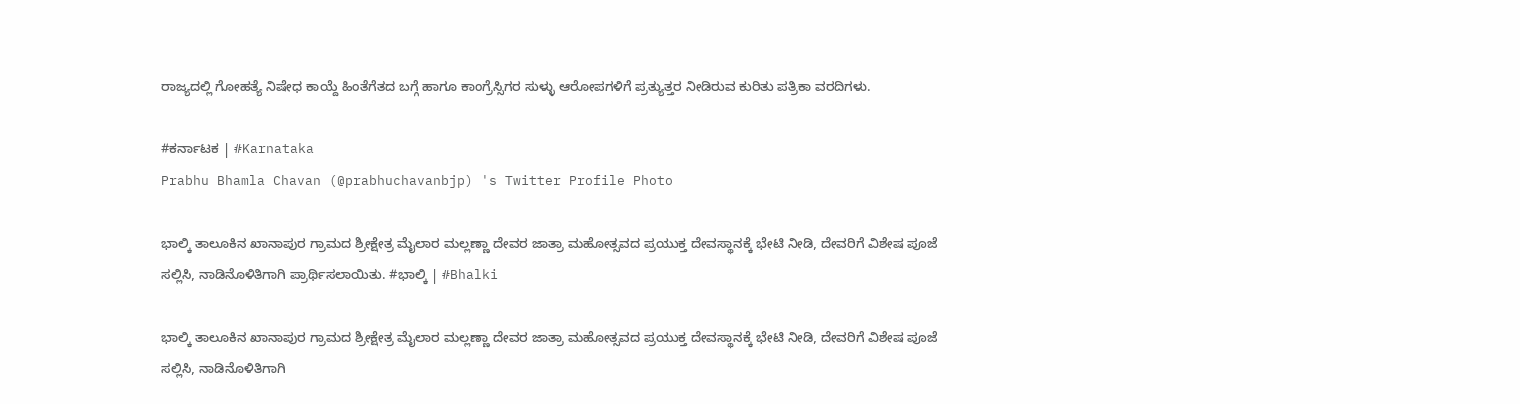ರಾಜ್ಯದಲ್ಲಿ ಗೋಹತ್ಯೆ ನಿಷೇಧ ಕಾಯ್ದೆ ಹಿಂತೆಗೆತದ ಬಗ್ಗೆ ಹಾಗೂ ಕಾಂಗ್ರೆಸ್ಸಿಗರ ಸುಳ್ಳು ಆರೋಪಗಳಿಗೆ ಪ್ರತ್ಯುತ್ತರ ನೀಡಿರುವ ಕುರಿತು ಪತ್ರಿಕಾ ವರದಿಗಳು.

#ಕರ್ನಾಟಕ | #Karnataka
Prabhu Bhamla Chavan (@prabhuchavanbjp) 's Twitter Profile Photo

ಭಾಲ್ಕಿ ತಾಲೂಕಿನ ಖಾನಾಪುರ ಗ್ರಾಮದ ಶ್ರೀಕ್ಷೇತ್ರ ಮೈಲಾರ ಮಲ್ಲಣ್ಣಾ ದೇವರ ಜಾತ್ರಾ ಮಹೋತ್ಸವದ ಪ್ರಯುಕ್ತ ದೇವಸ್ಥಾನಕ್ಕೆ ಭೇಟಿ ನೀಡಿ, ದೇವರಿಗೆ ವಿಶೇಷ ಪೂಜೆ ಸಲ್ಲಿಸಿ, ನಾಡಿನೊಳಿತಿಗಾಗಿ ಪ್ರಾರ್ಥಿಸಲಾಯಿತು. #ಭಾಲ್ಕಿ | #Bhalki

ಭಾಲ್ಕಿ ತಾಲೂಕಿನ ಖಾನಾಪುರ ಗ್ರಾಮದ ಶ್ರೀಕ್ಷೇತ್ರ ಮೈಲಾರ ಮಲ್ಲಣ್ಣಾ ದೇವರ ಜಾತ್ರಾ ಮಹೋತ್ಸವದ ಪ್ರಯುಕ್ತ ದೇವಸ್ಥಾನಕ್ಕೆ ಭೇಟಿ ನೀಡಿ, ದೇವರಿಗೆ ವಿಶೇಷ ಪೂಜೆ ಸಲ್ಲಿಸಿ, ನಾಡಿನೊಳಿತಿಗಾಗಿ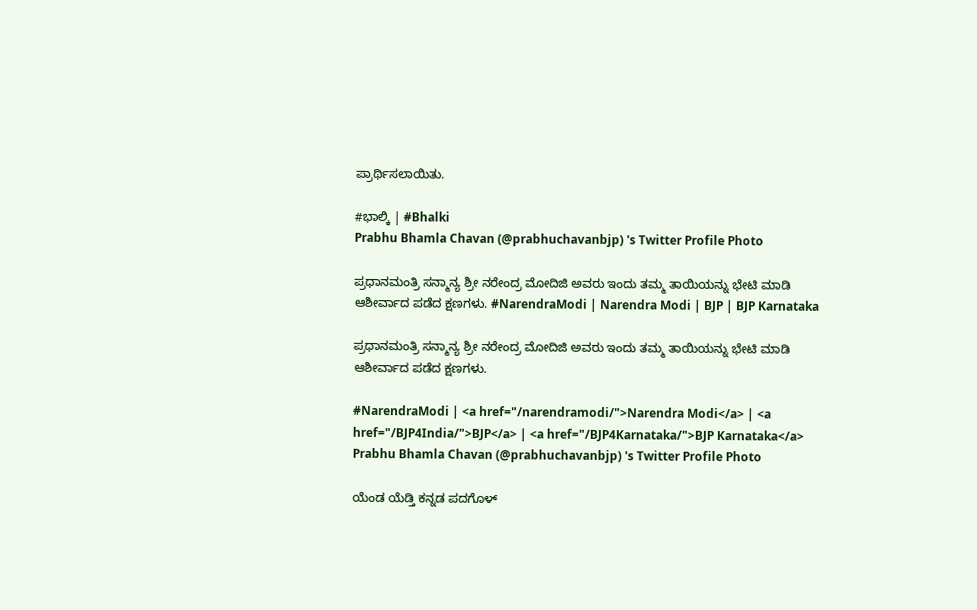ಪ್ರಾರ್ಥಿಸಲಾಯಿತು.

#ಭಾಲ್ಕಿ | #Bhalki
Prabhu Bhamla Chavan (@prabhuchavanbjp) 's Twitter Profile Photo

ಪ್ರಧಾನಮಂತ್ರಿ ಸನ್ಮಾನ್ಯ ಶ್ರೀ ನರೇಂದ್ರ ಮೋದಿಜಿ ಅವರು ಇಂದು ತಮ್ಮ ತಾಯಿಯನ್ನು ಭೇಟಿ ಮಾಡಿ ಆಶೀರ್ವಾದ ಪಡೆದ ಕ್ಷಣಗಳು. #NarendraModi | Narendra Modi | BJP | BJP Karnataka

ಪ್ರಧಾನಮಂತ್ರಿ ಸನ್ಮಾನ್ಯ ಶ್ರೀ ನರೇಂದ್ರ ಮೋದಿಜಿ ಅವರು ಇಂದು ತಮ್ಮ ತಾಯಿಯನ್ನು ಭೇಟಿ ಮಾಡಿ ಆಶೀರ್ವಾದ ಪಡೆದ ಕ್ಷಣಗಳು.

#NarendraModi | <a href="/narendramodi/">Narendra Modi</a> | <a href="/BJP4India/">BJP</a> | <a href="/BJP4Karnataka/">BJP Karnataka</a>
Prabhu Bhamla Chavan (@prabhuchavanbjp) 's Twitter Profile Photo

ಯೆಂಡ ಯೆಡ್ತಿ ಕನ್ನಡ ಪದಗೊಳ್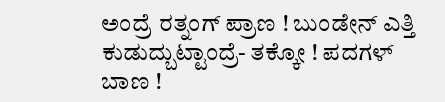ಅಂದ್ರೆ ರತ್ನಂಗ್ ಪ್ರಾಣ ! ಬುಂಡೇನ್ ಎತ್ತಿ ಕುಡುದ್ಬುಟ್ಟಾಂದ್ರೆ- ತಕ್ಕೋ ! ಪದಗಳ್ ಬಾಣ !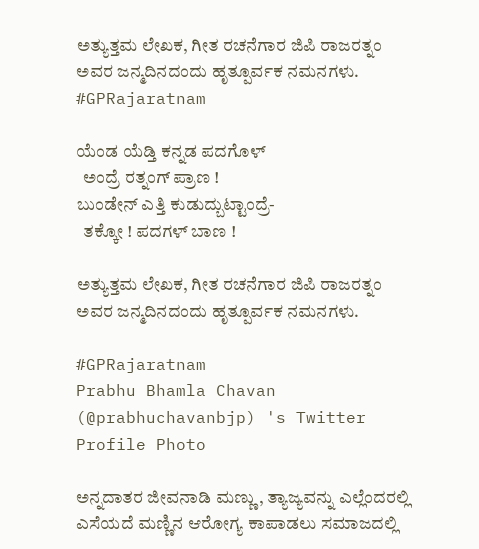ಅತ್ಯುತ್ತಮ ಲೇಖಕ, ಗೀತ ರಚನೆಗಾರ ಜಿಪಿ ರಾಜರತ್ನಂ ಅವರ ಜನ್ಮದಿನದಂದು ಹೃತ್ಪೂರ್ವಕ ನಮನಗಳು. #GPRajaratnam

ಯೆಂಡ ಯೆಡ್ತಿ ಕನ್ನಡ ಪದಗೊಳ್
  ಅಂದ್ರೆ ರತ್ನಂಗ್ ಪ್ರಾಣ !
ಬುಂಡೇನ್ ಎತ್ತಿ ಕುಡುದ್ಬುಟ್ಟಾಂದ್ರೆ-
  ತಕ್ಕೋ ! ಪದಗಳ್ ಬಾಣ !

ಅತ್ಯುತ್ತಮ ಲೇಖಕ, ಗೀತ ರಚನೆಗಾರ ಜಿಪಿ ರಾಜರತ್ನಂ ಅವರ ಜನ್ಮದಿನದಂದು ಹೃತ್ಪೂರ್ವಕ ನಮನಗಳು.

#GPRajaratnam
Prabhu Bhamla Chavan (@prabhuchavanbjp) 's Twitter Profile Photo

ಅನ್ನದಾತರ ಜೀವನಾಡಿ ಮಣ್ಣು, ತ್ಯಾಜ್ಯವನ್ನು ಎಲ್ಲೆಂದರಲ್ಲಿ ಎಸೆಯದೆ ಮಣ್ಣಿನ ಆರೋಗ್ಯ ಕಾಪಾಡಲು ಸಮಾಜದಲ್ಲಿ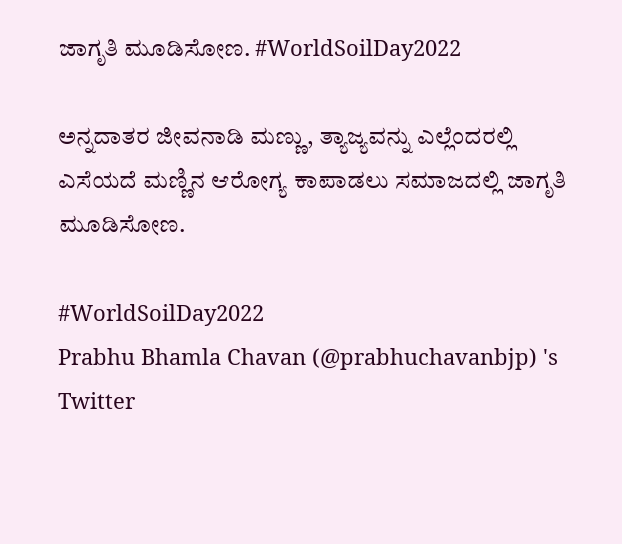ಜಾಗೃತಿ ಮೂಡಿಸೋಣ. #WorldSoilDay2022

ಅನ್ನದಾತರ ಜೀವನಾಡಿ ಮಣ್ಣು, ತ್ಯಾಜ್ಯವನ್ನು ಎಲ್ಲೆಂದರಲ್ಲಿ ಎಸೆಯದೆ ಮಣ್ಣಿನ ಆರೋಗ್ಯ ಕಾಪಾಡಲು ಸಮಾಜದಲ್ಲಿ ಜಾಗೃತಿ ಮೂಡಿಸೋಣ.

#WorldSoilDay2022
Prabhu Bhamla Chavan (@prabhuchavanbjp) 's Twitter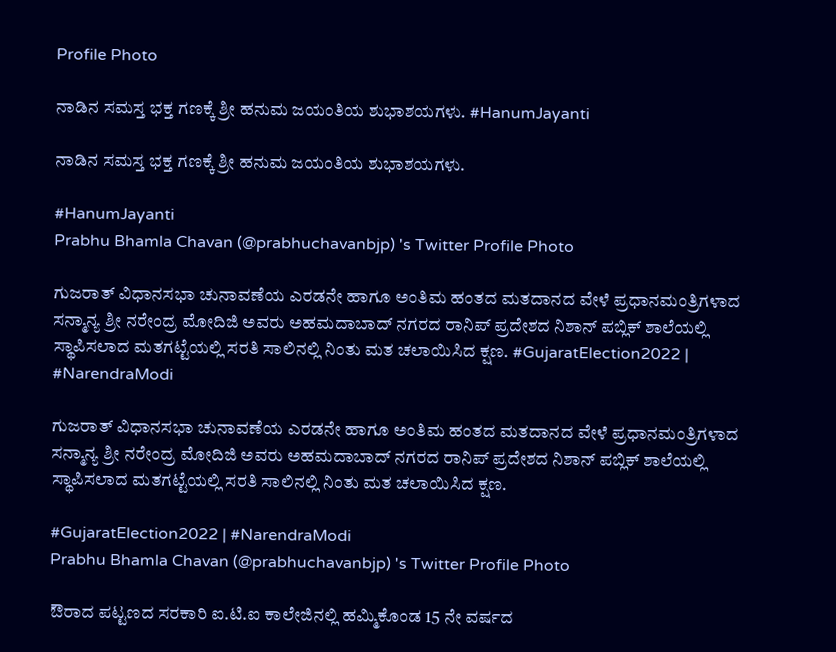Profile Photo

ನಾಡಿನ ಸಮಸ್ತ ಭಕ್ತ ಗಣಕ್ಕೆ ಶ್ರೀ ಹನುಮ ಜಯಂತಿಯ ಶುಭಾಶಯಗಳು. #HanumJayanti

ನಾಡಿನ ಸಮಸ್ತ ಭಕ್ತ ಗಣಕ್ಕೆ ಶ್ರೀ ಹನುಮ ಜಯಂತಿಯ ಶುಭಾಶಯಗಳು.

#HanumJayanti
Prabhu Bhamla Chavan (@prabhuchavanbjp) 's Twitter Profile Photo

ಗುಜರಾತ್ ವಿಧಾನಸಭಾ ಚುನಾವಣೆಯ ಎರಡನೇ ಹಾಗೂ ಅಂತಿಮ ಹಂತದ ಮತದಾನದ ವೇಳೆ ಪ್ರಧಾನಮಂತ್ರಿಗಳಾದ ಸನ್ಮಾನ್ಯ ಶ್ರೀ ನರೇಂದ್ರ ಮೋದಿಜಿ ಅವರು ಅಹಮದಾಬಾದ್‌ ನಗರದ ರಾನಿಪ್‌ ಪ್ರದೇಶದ ನಿಶಾನ್ ಪಬ್ಲಿಕ್ ಶಾಲೆಯಲ್ಲಿ ಸ್ಥಾಪಿಸಲಾದ ಮತಗಟ್ಟೆಯಲ್ಲಿ ಸರತಿ ಸಾಲಿನಲ್ಲಿ‌ ನಿಂತು ಮತ ಚಲಾಯಿಸಿದ ಕ್ಷಣ. #GujaratElection2022 | #NarendraModi

ಗುಜರಾತ್ ವಿಧಾನಸಭಾ ಚುನಾವಣೆಯ ಎರಡನೇ ಹಾಗೂ ಅಂತಿಮ ಹಂತದ ಮತದಾನದ ವೇಳೆ ಪ್ರಧಾನಮಂತ್ರಿಗಳಾದ ಸನ್ಮಾನ್ಯ ಶ್ರೀ ನರೇಂದ್ರ ಮೋದಿಜಿ ಅವರು ಅಹಮದಾಬಾದ್‌ ನಗರದ ರಾನಿಪ್‌ ಪ್ರದೇಶದ ನಿಶಾನ್ ಪಬ್ಲಿಕ್ ಶಾಲೆಯಲ್ಲಿ ಸ್ಥಾಪಿಸಲಾದ ಮತಗಟ್ಟೆಯಲ್ಲಿ ಸರತಿ ಸಾಲಿನಲ್ಲಿ‌ ನಿಂತು ಮತ ಚಲಾಯಿಸಿದ ಕ್ಷಣ.

#GujaratElection2022 | #NarendraModi
Prabhu Bhamla Chavan (@prabhuchavanbjp) 's Twitter Profile Photo

ಔರಾದ ಪಟ್ಟಣದ ಸರಕಾರಿ ಐ.ಟಿ.ಐ ಕಾಲೇಜಿನಲ್ಲಿ ಹಮ್ಮಿಕೊಂಡ 15 ನೇ ವರ್ಷದ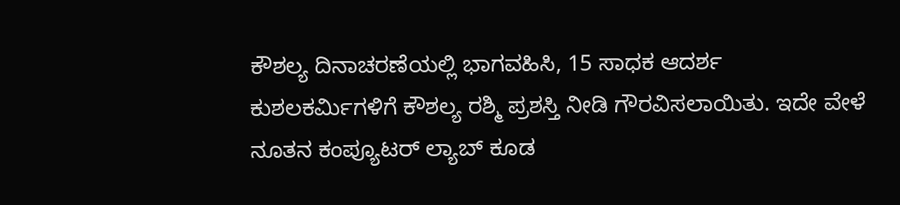ಕೌಶಲ್ಯ ದಿನಾಚರಣೆಯಲ್ಲಿ ಭಾಗವಹಿಸಿ, 15 ಸಾಧಕ ಆದರ್ಶ ಕುಶಲಕರ್ಮಿಗಳಿಗೆ ಕೌಶಲ್ಯ ರಶ್ಮಿ ಪ್ರಶಸ್ತಿ ನೀಡಿ ಗೌರವಿಸಲಾಯಿತು. ಇದೇ ವೇಳೆ ನೂತನ ಕಂಪ್ಯೂಟರ್ ಲ್ಯಾಬ್ ಕೂಡ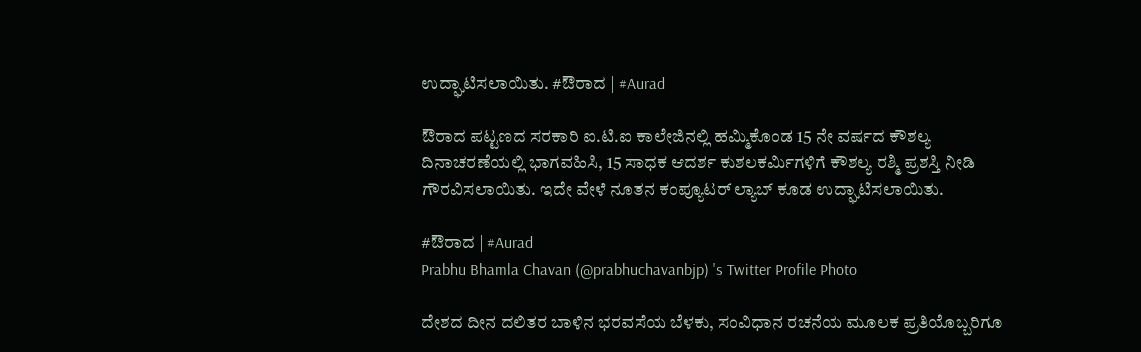ಉದ್ಘಾಟಿಸಲಾಯಿತು. #ಔರಾದ | #Aurad

ಔರಾದ ಪಟ್ಟಣದ ಸರಕಾರಿ ಐ.ಟಿ.ಐ ಕಾಲೇಜಿನಲ್ಲಿ ಹಮ್ಮಿಕೊಂಡ 15 ನೇ ವರ್ಷದ ಕೌಶಲ್ಯ ದಿನಾಚರಣೆಯಲ್ಲಿ ಭಾಗವಹಿಸಿ, 15 ಸಾಧಕ ಆದರ್ಶ ಕುಶಲಕರ್ಮಿಗಳಿಗೆ ಕೌಶಲ್ಯ ರಶ್ಮಿ ಪ್ರಶಸ್ತಿ ನೀಡಿ ಗೌರವಿಸಲಾಯಿತು. ಇದೇ ವೇಳೆ ನೂತನ ಕಂಪ್ಯೂಟರ್ ಲ್ಯಾಬ್ ಕೂಡ ಉದ್ಘಾಟಿಸಲಾಯಿತು.

#ಔರಾದ | #Aurad
Prabhu Bhamla Chavan (@prabhuchavanbjp) 's Twitter Profile Photo

ದೇಶದ ದೀನ ದಲಿತರ ಬಾಳಿನ ಭರವಸೆಯ ಬೆಳಕು, ಸಂವಿಧಾನ ರಚನೆಯ ಮೂಲಕ ಪ್ರತಿಯೊಬ್ಬರಿಗೂ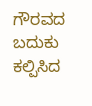ಗೌರವದ ಬದುಕು ಕಲ್ಪಿಸಿದ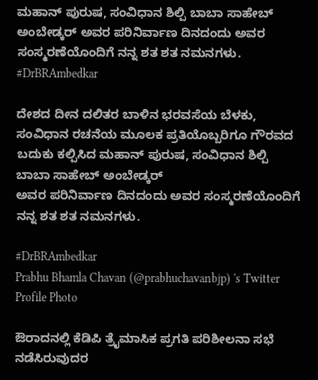ಮಹಾನ್ ಪುರುಷ, ಸಂವಿಧಾನ ಶಿಲ್ಪಿ ಬಾಬಾ ಸಾಹೇಬ್ ಅಂಬೇಡ್ಕರ್ ಅವರ ಪರಿನಿರ್ವಾಣ ದಿನದಂದು ಅವರ ಸಂಸ್ಮರಣೆಯೊಂದಿಗೆ ನನ್ನ ಶತ ಶತ ನಮನಗಳು. #DrBRAmbedkar

ದೇಶದ ದೀನ ದಲಿತರ ಬಾಳಿನ ಭರವಸೆಯ ಬೆಳಕು, ಸಂವಿಧಾನ ರಚನೆಯ ಮೂಲಕ ಪ್ರತಿಯೊಬ್ಬರಿಗೂ ಗೌರವದ ಬದುಕು ಕಲ್ಪಿಸಿದ ಮಹಾನ್ ಪುರುಷ, ಸಂವಿಧಾನ ಶಿಲ್ಪಿ
ಬಾಬಾ ಸಾಹೇಬ್ ಅಂಬೇಡ್ಕರ್
ಅವರ ಪರಿನಿರ್ವಾಣ ದಿನದಂದು ಅವರ ಸಂಸ್ಮರಣೆಯೊಂದಿಗೆ
ನನ್ನ ಶತ ಶತ ನಮನಗಳು.

#DrBRAmbedkar
Prabhu Bhamla Chavan (@prabhuchavanbjp) 's Twitter Profile Photo

ಔರಾದನಲ್ಲಿ ಕೆಡಿಪಿ ತ್ರೈಮಾಸಿಕ ಪ್ರಗತಿ ಪರಿಶೀಲನಾ ಸಭೆ ನಡೆಸಿರುವುದರ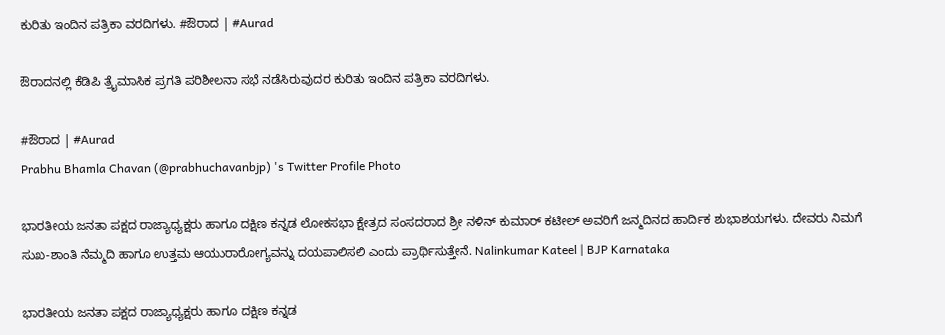ಕುರಿತು ಇಂದಿನ ಪತ್ರಿಕಾ ವರದಿಗಳು. #ಔರಾದ | #Aurad

ಔರಾದನಲ್ಲಿ ಕೆಡಿಪಿ ತ್ರೈಮಾಸಿಕ ಪ್ರಗತಿ ಪರಿಶೀಲನಾ ಸಭೆ ನಡೆಸಿರುವುದರ ಕುರಿತು ಇಂದಿನ ಪತ್ರಿಕಾ ವರದಿಗಳು.

#ಔರಾದ | #Aurad
Prabhu Bhamla Chavan (@prabhuchavanbjp) 's Twitter Profile Photo

ಭಾರತೀಯ ಜನತಾ ಪಕ್ಷದ ರಾಜ್ಯಾಧ್ಯಕ್ಷರು ಹಾಗೂ ದಕ್ಷಿಣ ಕನ್ನಡ ಲೋಕಸಭಾ ಕ್ಷೇತ್ರದ ಸಂಸದರಾದ ಶ್ರೀ ನಳಿನ್ ಕುಮಾರ್ ಕಟೀಲ್ ಅವರಿಗೆ ಜನ್ಮದಿನದ ಹಾರ್ದಿಕ ಶುಭಾಶಯಗಳು. ದೇವರು ನಿಮಗೆ ಸುಖ-ಶಾಂತಿ ನೆಮ್ಮದಿ ಹಾಗೂ ಉತ್ತಮ ಆಯುರಾರೋಗ್ಯವನ್ನು ದಯಪಾಲಿಸಲಿ ಎಂದು ಪ್ರಾರ್ಥಿಸುತ್ತೇನೆ. Nalinkumar Kateel | BJP Karnataka

ಭಾರತೀಯ ಜನತಾ ಪಕ್ಷದ ರಾಜ್ಯಾಧ್ಯಕ್ಷರು ಹಾಗೂ ದಕ್ಷಿಣ ಕನ್ನಡ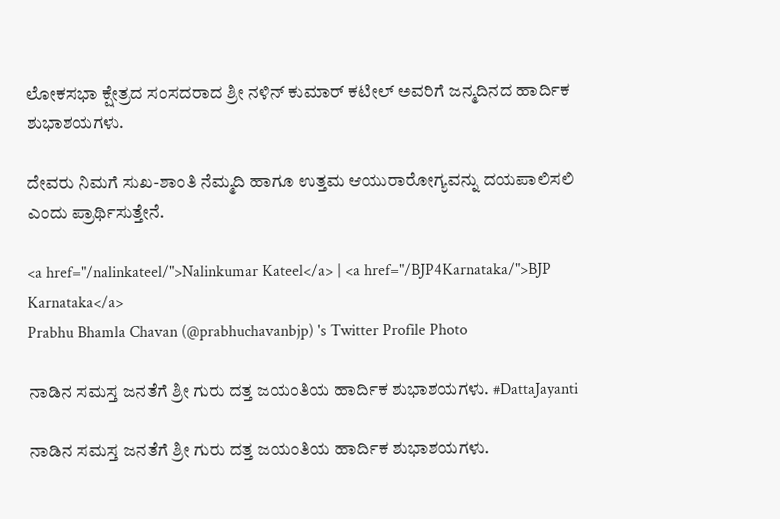ಲೋಕಸಭಾ ಕ್ಷೇತ್ರದ ಸಂಸದರಾದ ಶ್ರೀ ನಳಿನ್ ಕುಮಾರ್ ಕಟೀಲ್ ಅವರಿಗೆ ಜನ್ಮದಿನದ ಹಾರ್ದಿಕ ಶುಭಾಶಯಗಳು.

ದೇವರು ನಿಮಗೆ ಸುಖ-ಶಾಂತಿ ನೆಮ್ಮದಿ ಹಾಗೂ ಉತ್ತಮ ಆಯುರಾರೋಗ್ಯವನ್ನು ದಯಪಾಲಿಸಲಿ ಎಂದು ಪ್ರಾರ್ಥಿಸುತ್ತೇನೆ.

<a href="/nalinkateel/">Nalinkumar Kateel</a> | <a href="/BJP4Karnataka/">BJP Karnataka</a>
Prabhu Bhamla Chavan (@prabhuchavanbjp) 's Twitter Profile Photo

ನಾಡಿನ ಸಮಸ್ತ ಜನತೆಗೆ ಶ್ರೀ ಗುರು ದತ್ತ ಜಯಂತಿಯ ಹಾರ್ದಿಕ ಶುಭಾಶಯಗಳು. #DattaJayanti

ನಾಡಿನ ಸಮಸ್ತ ಜನತೆಗೆ ಶ್ರೀ ಗುರು ದತ್ತ ಜಯಂತಿಯ ಹಾರ್ದಿಕ ಶುಭಾಶಯಗಳು.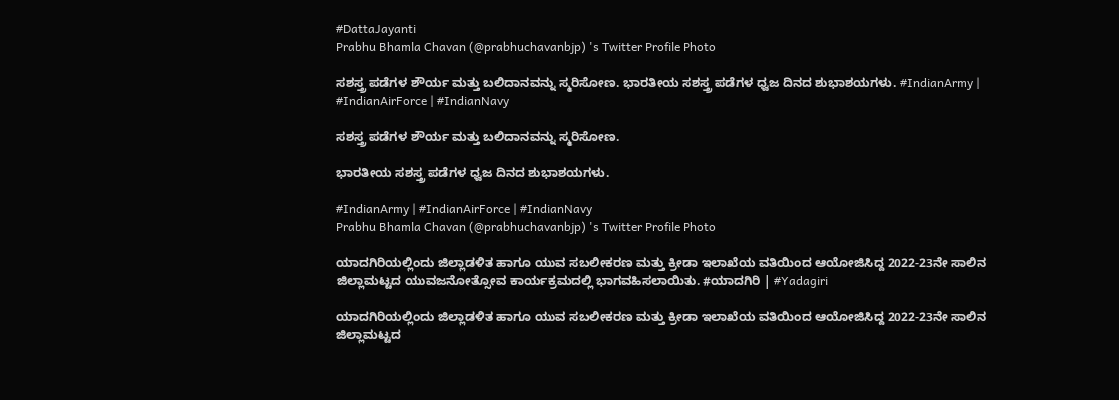#DattaJayanti
Prabhu Bhamla Chavan (@prabhuchavanbjp) 's Twitter Profile Photo

ಸಶಸ್ತ್ರ ಪಡೆಗಳ ಶೌರ್ಯ ಮತ್ತು ಬಲಿದಾನವನ್ನು ಸ್ಮರಿಸೋಣ. ಭಾರತೀಯ ಸಶಸ್ತ್ರ ಪಡೆಗಳ ಧ್ವಜ ದಿನದ ಶುಭಾಶಯಗಳು. #IndianArmy | #IndianAirForce | #IndianNavy

ಸಶಸ್ತ್ರ ಪಡೆಗಳ ಶೌರ್ಯ ಮತ್ತು ಬಲಿದಾನವನ್ನು ಸ್ಮರಿಸೋಣ.

ಭಾರತೀಯ ಸಶಸ್ತ್ರ ಪಡೆಗಳ ಧ್ವಜ ದಿನದ ಶುಭಾಶಯಗಳು.

#IndianArmy | #IndianAirForce | #IndianNavy
Prabhu Bhamla Chavan (@prabhuchavanbjp) 's Twitter Profile Photo

ಯಾದಗಿರಿಯಲ್ಲಿಂದು ಜಿಲ್ಲಾಡಳಿತ ಹಾಗೂ ಯುವ ಸಬಲೀಕರಣ ಮತ್ತು ಕ್ರೀಡಾ ಇಲಾಖೆಯ ವತಿಯಿಂದ ಆಯೋಜಿಸಿದ್ದ 2022-23ನೇ ಸಾಲಿನ ಜಿಲ್ಲಾಮಟ್ಟದ ಯುವಜನೋತ್ಸೋವ ಕಾರ್ಯಕ್ರಮದಲ್ಲಿ ಭಾಗವಹಿಸಲಾಯಿತು. #ಯಾದಗಿರಿ | #Yadagiri

ಯಾದಗಿರಿಯಲ್ಲಿಂದು ಜಿಲ್ಲಾಡಳಿತ ಹಾಗೂ ಯುವ ಸಬಲೀಕರಣ ಮತ್ತು ಕ್ರೀಡಾ ಇಲಾಖೆಯ ವತಿಯಿಂದ ಆಯೋಜಿಸಿದ್ದ 2022-23ನೇ ಸಾಲಿನ ಜಿಲ್ಲಾಮಟ್ಟದ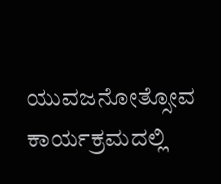ಯುವಜನೋತ್ಸೋವ ಕಾರ್ಯಕ್ರಮದಲ್ಲಿ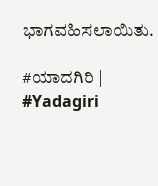ಭಾಗವಹಿಸಲಾಯಿತು.

#ಯಾದಗಿರಿ | #Yadagiri